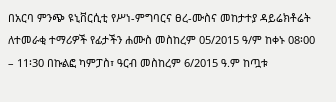በአርባ ምንጭ ዩኒቨርሲቲ የሥነ-ምግባርና ፀረ-ሙስና መከታተያ ዳይሬክቶሬት ለተመራቂ ተማሪዎች የፊታችን ሐሙስ መስከረም 05/2015 ዓ/ም ከቀኑ 08፡00 – 11፡30 በኩልፎ ካምፓስ፣ ዓርብ መስከረም 6/2015 ዓ.ም ከጧቱ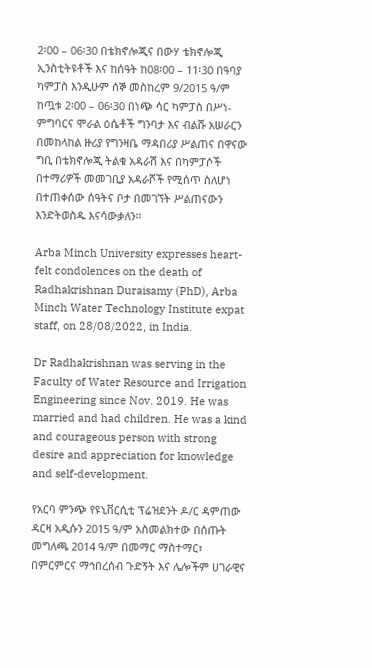2፡00 – 06፡30 በቴክኖሎጂና በውሃ ቴክኖሎጂ ኢንስቲትዩቶች እና ከሰዓት ከ08፡00 – 11፡30 በዓባያ ካምፓስ እንዲሁም ሰኞ መስከረም 9/2015 ዓ/ም ከጧቱ 2፡00 – 06፡30 በነጭ ሳር ካምፓስ በሥነ-ምግባርና ሞራል ዕሴቶች ግንባታ እና ብልሹ አሠራርን በመከላከል ዙሪያ የግንዛቤ ማዳበሪያ ሥልጠና በዋናው ግቢ በቴክኖሎጂ ትልቁ አዳራሽ እና በካምፓሶች በተማሪዎች መመገቢያ አዳራሾች የሚሰጥ ስለሆነ በተጠቀሰው ሰዓትና ቦታ በመገኘት ሥልጠናውን እንድትወስዱ እናሳውቃለን፡፡

Arba Minch University expresses heart-felt condolences on the death of Radhakrishnan Duraisamy (PhD), Arba Minch Water Technology Institute expat staff, on 28/08/2022, in India.

Dr Radhakrishnan was serving in the Faculty of Water Resource and Irrigation Engineering since Nov. 2019. He was married and had children. He was a kind and courageous person with strong desire and appreciation for knowledge and self-development.

የአርባ ምንጭ የዩኒቨርሲቲ ፕሬዝደንት ዶ/ር ዳምጠው ዳርዛ አዲሱን 2015 ዓ/ም አስመልክተው በሰጡት መግለጫ 2014 ዓ/ም በመማር ማስተማር፣ በምርምርና ማኅበረሰብ ጉድኝት እና ሌሎችም ሀገራዊና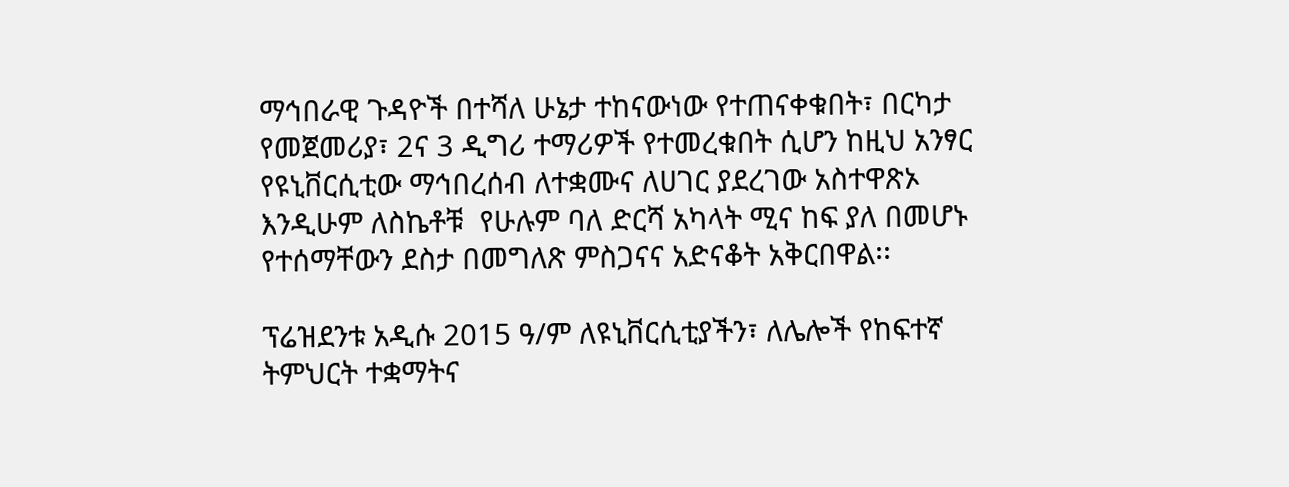ማኅበራዊ ጉዳዮች በተሻለ ሁኔታ ተከናውነው የተጠናቀቁበት፣ በርካታ የመጀመሪያ፣ 2ና 3 ዲግሪ ተማሪዎች የተመረቁበት ሲሆን ከዚህ አንፃር የዩኒቨርሲቲው ማኅበረሰብ ለተቋሙና ለሀገር ያደረገው አስተዋጽኦ እንዲሁም ለስኬቶቹ  የሁሉም ባለ ድርሻ አካላት ሚና ከፍ ያለ በመሆኑ የተሰማቸውን ደስታ በመግለጽ ምስጋናና አድናቆት አቅርበዋል፡፡

ፕሬዝደንቱ አዲሱ 2015 ዓ/ም ለዩኒቨርሲቲያችን፣ ለሌሎች የከፍተኛ ትምህርት ተቋማትና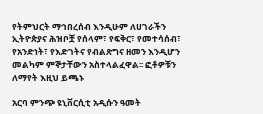የትምህርት ማኅበረሰብ እንዲሁም ለሀገራችን ኢትዮጵያና ሕዝቦቿ የሰላም፣ የፍቅር፣ የመተሳሰብ፣ የአንድነት፣ የእድገትና የብልጽግና ዘመን እንዲሆን መልካም ምኞታቸውን አስተላልፈዋል፡፡ ፎቶዎቹን ለማየት እዚህ ይጫኑ

አርባ ምንጭ ዩኒቨርሲቲ አዲሱን ዓመት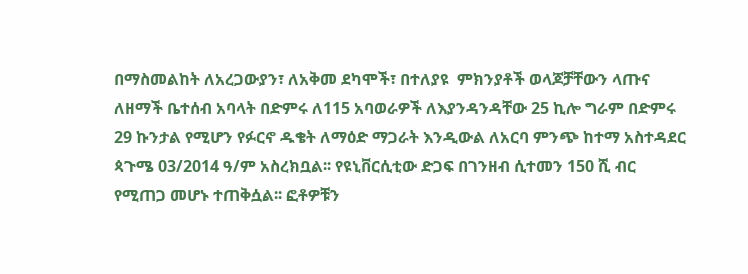በማስመልከት ለአረጋውያን፣ ለአቅመ ደካሞች፣ በተለያዩ  ምክንያቶች ወላጆቻቸውን ላጡና ለዘማች ቤተሰብ አባላት በድምሩ ለ115 አባወራዎች ለእያንዳንዳቸው 25 ኪሎ ግራም በድምሩ 29 ኩንታል የሚሆን የፉርኖ ዱቄት ለማዕድ ማጋራት እንዲውል ለአርባ ምንጭ ከተማ አስተዳደር ጳጉሜ 03/2014 ዓ/ም አስረክቧል፡፡ የዩኒቨርሲቲው ድጋፍ በገንዘብ ሲተመን 150 ሺ ብር የሚጠጋ መሆኑ ተጠቅሷል፡፡ ፎቶዎቹን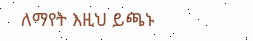ለማየት እዚህ ይጫኑ